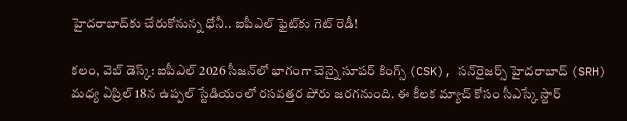హైదరాబాద్‌కు చేరుకోనున్న ధోనీ.. ఐపీఎల్ ఫైట్‌కు గెట్ రెడీ!

కలం, వెబ్ డెస్క్: ఐపీఎల్ 2026 సీజన్‌లో భాగంగా చెన్నై సూపర్ కింగ్స్ (CSK), సన్‌రైజర్స్ హైదరాబాద్ (SRH) మధ్య ఏప్రిల్ 18న ఉప్పల్ స్టేడియంలో రసవత్తర పోరు జరగనుంది. ఈ కీలక మ్యాచ్ కోసం సీఎస్కే స్టార్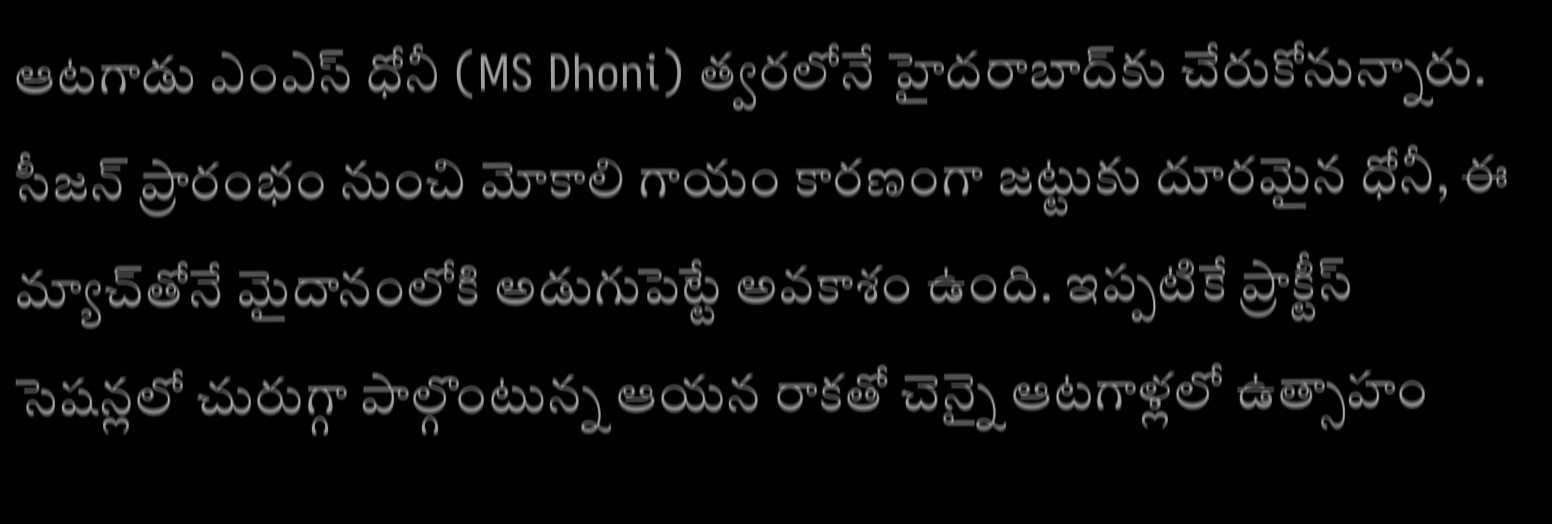ఆటగాడు ఎంఎస్ ధోనీ (MS Dhoni) త్వరలోనే హైదరాబాద్‌కు చేరుకోనున్నారు. సీజన్ ప్రారంభం నుంచి మోకాలి గాయం కారణంగా జట్టుకు దూరమైన ధోనీ, ఈ మ్యాచ్‌తోనే మైదానంలోకి అడుగుపెట్టే అవకాశం ఉంది. ఇప్పటికే ప్రాక్టీస్ సెషన్లలో చురుగ్గా పాల్గొంటున్న ఆయన రాకతో చెన్నై ఆటగాళ్లలో ఉత్సాహం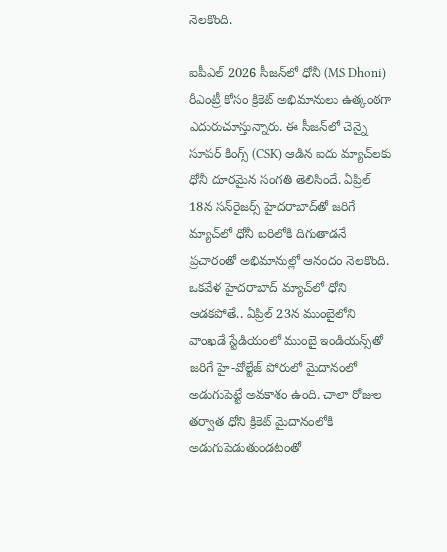నెలకొంది.

ఐపీఎల్ 2026 సీజన్‌లో ధోనీ (MS Dhoni) రీఎంట్రీ కోసం క్రికెట్ అభిమానులు ఉత్కంఠగా ఎదురుచూస్తున్నారు. ఈ సీజన్‌లో చెన్నై సూపర్ కింగ్స్ (CSK) ఆడిన ఐదు మ్యాచ్‌లకు ధోనీ దూరమైన సంగతి తెలిసిందే. ఏప్రిల్ 18న సన్‌రైజర్స్ హైదరాబాద్‌తో జరిగే మ్యాచ్‌లో ధోనీ బరిలోకి దిగుతాడనే ప్రచారంతో అభిమానుల్లో ఆనందం నెలకొంది. ఒకవేళ హైదరాబాద్ మ్యాచ్‌లో ధోని ఆడకపోతే.. ఏప్రిల్ 23న ముంబైలోని వాంఖడే స్టేడియంలో ముంబై ఇండియన్స్‌తో జరిగే హై-వోల్టేజ్ పోరులో మైదానంలో అడుగుపెట్టే అవకాశం ఉంది. చాలా రోజుల తర్వాత ధోని క్రికెట్ మైదానంలోకి అడుగుపెడుతుండటంతో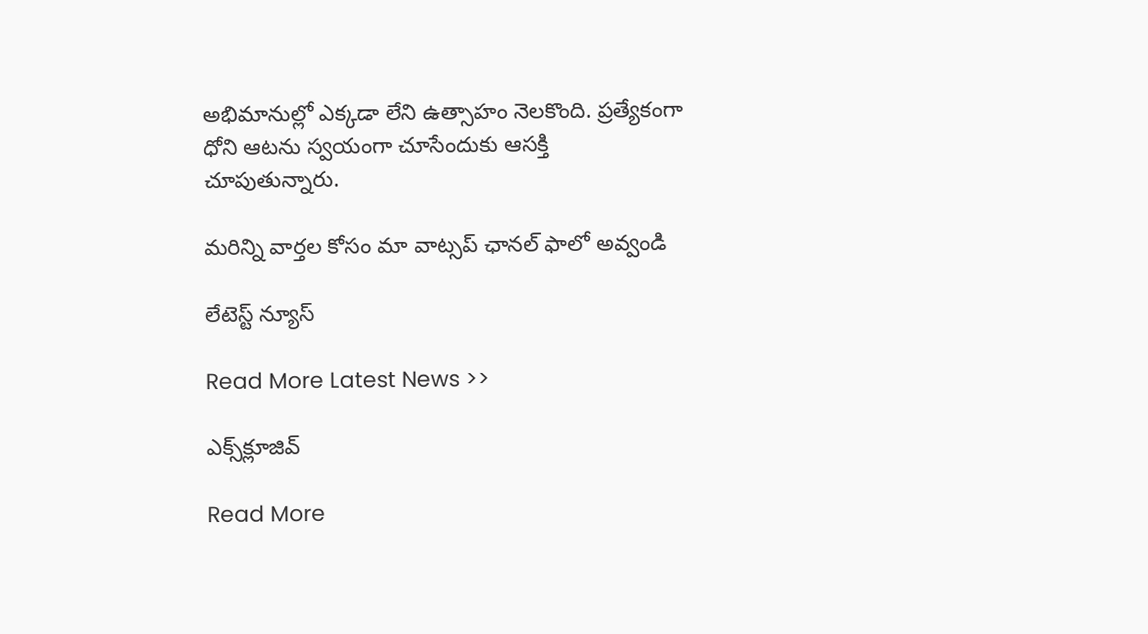అభిమానుల్లో ఎక్కడా లేని ఉత్సాహం నెలకొంది. ప్రత్యేకంగా ధోని ఆటను స్వయంగా చూసేందుకు ఆసక్తి చూపుతున్నారు.

మ‌రిన్ని వార్త‌ల కోసం మా వాట్స‌ప్ ఛాన‌ల్ ఫాలో అవ్వండి

లేటెస్ట్ న్యూస్‌

Read More Latest News >>

ఎక్స్‌క్లూజివ్‌

Read More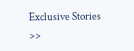Exclusive Stories >>